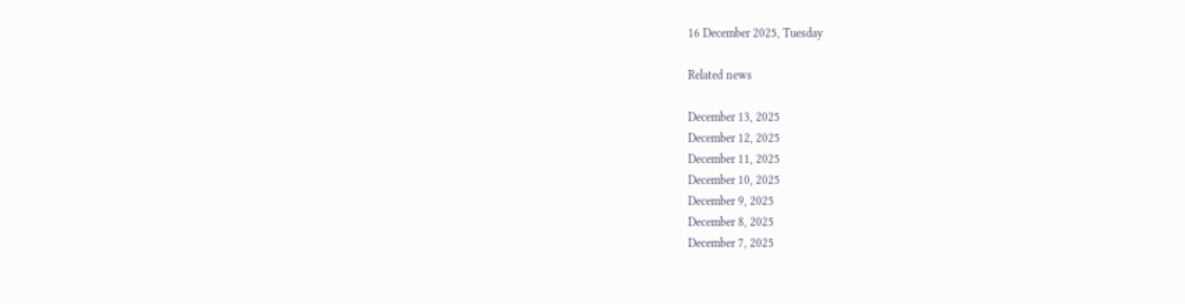16 December 2025, Tuesday

Related news

December 13, 2025
December 12, 2025
December 11, 2025
December 10, 2025
December 9, 2025
December 8, 2025
December 7, 2025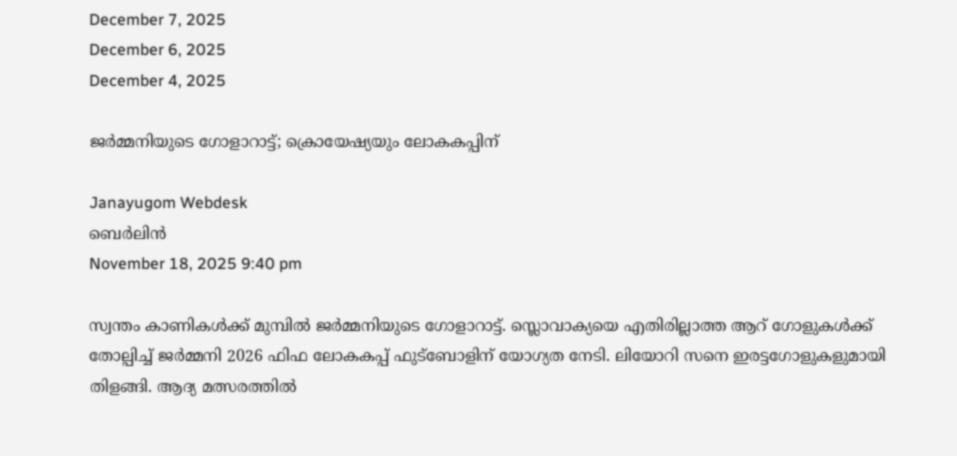December 7, 2025
December 6, 2025
December 4, 2025

ജര്‍മ്മനിയുടെ ഗോളാറാട്ട്; ക്രൊയേഷ്യയും ലോകകപ്പിന്

Janayugom Webdesk
ബെര്‍ലിന്‍
November 18, 2025 9:40 pm

സ്വന്തം കാണികള്‍ക്ക് മുമ്പില്‍ ജര്‍മ്മനിയുടെ ഗോളാറാട്ട്. സ്ലൊവാക്യയെ എതിരില്ലാത്ത ആറ് ഗോളുകള്‍ക്ക് തോല്പിച്ച് ജര്‍മ്മനി 2026 ഫിഫ ലോകകപ്പ് ഫുട്ബോളിന് യോഗ്യത നേടി. ലിയോറി സനെ ഇരട്ടഗോളുകളുമായി തിളങ്ങി. ആദ്യ മത്സരത്തില്‍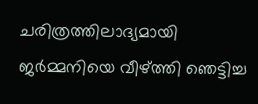ചരിത്രത്തിലാദ്യമായി ജര്‍മ്മനിയെ വീഴ്ത്തി ഞെട്ടിച്ച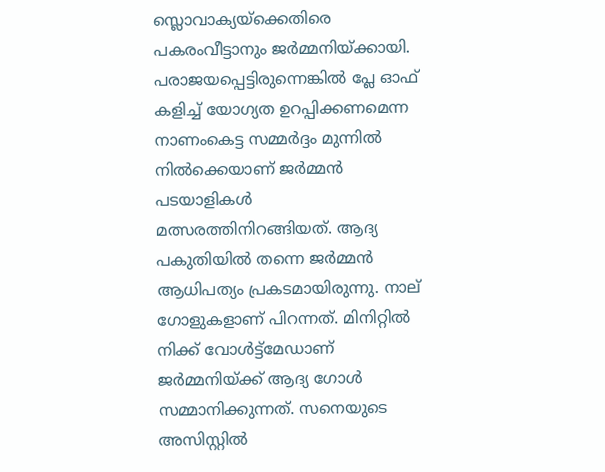സ്ലൊവാക്യയ്ക്കെതിരെ പകരംവീട്ടാനും ജര്‍മ്മനിയ്ക്കായി. പരാജയപ്പെട്ടിരുന്നെങ്കില്‍ പ്ലേ ഓഫ് കളിച്ച് യോഗ്യത ഉറപ്പിക്കണമെന്ന നാണംകെട്ട സമ്മര്‍ദ്ദം മുന്നില്‍ നില്‍ക്കെയാണ് ജര്‍മ്മന്‍ പടയാളികള്‍ മത്സരത്തിനിറങ്ങിയത്. ആദ്യ പകുതിയില്‍ തന്നെ ജര്‍മ്മന്‍ ആധിപത്യം പ്രകടമായിരുന്നു. നാല് ഗോളുകളാണ് പിറന്നത്. മിനിറ്റില്‍ നിക്ക് വോള്‍ട്ട്മേഡാണ് ജര്‍മ്മനിയ്ക്ക് ആദ്യ ഗോള്‍ സമ്മാനിക്കുന്നത്. സനെയുടെ അസിസ്റ്റില്‍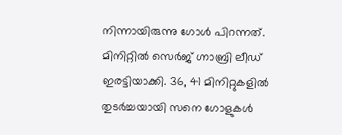നിന്നായിരുന്നു ഗോള്‍ പിറന്നത്. മിനിറ്റില്‍ സെര്‍ജ് ഗ്നാബ്രി ലീഡ് ഇരട്ടിയാക്കി. 36, 41 മിനിറ്റുകളില്‍ തുടര്‍ച്ചയായി സനെ ഗോളുകള്‍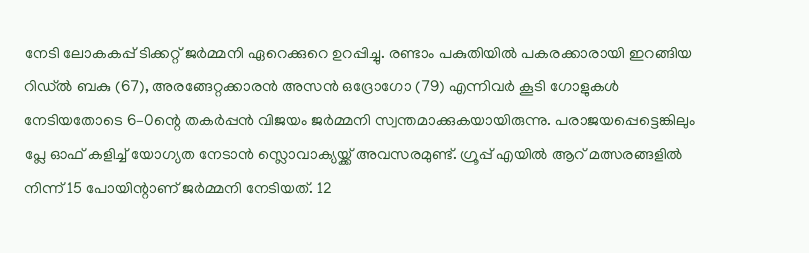നേടി ലോകകപ്പ് ടിക്കറ്റ് ജര്‍മ്മനി ഏറെക്കുറെ ഉറപ്പിച്ചു. രണ്ടാം പകുതിയില്‍ പകരക്കാരായി ഇറങ്ങിയ റിഡ്ല്‍ ബകു (67), അരങ്ങേറ്റക്കാരന്‍ അസന്‍ ഒദ്രോഗോ (79) എന്നിവര്‍ കൂടി ഗോളുകള്‍ നേടിയതോടെ 6–0ന്റെ തകര്‍പ്പന്‍ വിജയം ജര്‍മ്മനി സ്വന്തമാക്കുകയായിരുന്നു. പരാജയപ്പെട്ടെങ്കിലും പ്ലേ ഓഫ് കളിച്ച് യോഗ്യത നേടാന്‍ സ്ലൊവാക്യയ്ക്ക് അവസരമുണ്ട്. ഗ്രൂപ്പ് എയില്‍ ആറ് മത്സരങ്ങളില്‍ നിന്ന് 15 പോയിന്റാണ് ജര്‍മ്മനി നേടിയത്. 12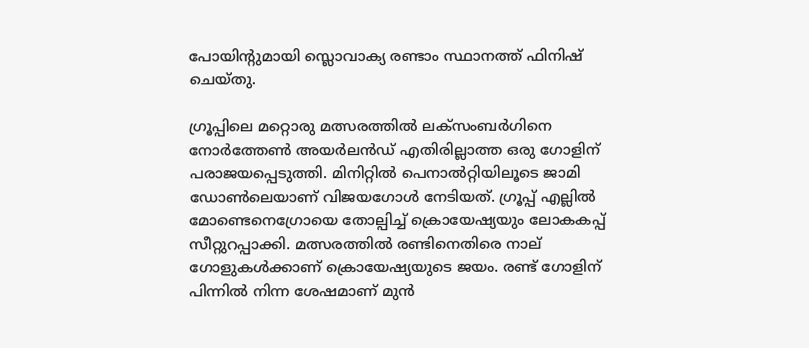പോയിന്റുമായി സ്ലൊവാക്യ രണ്ടാം സ്ഥാനത്ത് ഫിനിഷ് ചെയ്തു.

ഗ്രൂപ്പിലെ മറ്റൊരു മത്സരത്തില്‍ ലക്സംബര്‍ഗിനെ നോര്‍ത്തേണ്‍ അയര്‍ലന്‍ഡ് എതിരില്ലാത്ത ഒരു ഗോളിന് പരാജയപ്പെടുത്തി. മിനിറ്റില്‍ പെനാല്‍റ്റിയിലൂടെ ജാമി ഡോണ്‍ലെയാണ് വിജയഗോള്‍ നേടിയത്. ഗ്രൂപ്പ് എല്ലില്‍ മോണ്ടെനെഗ്രോയെ തോല്പിച്ച് ക്രൊയേഷ്യയും ലോകകപ്പ് സീറ്റുറപ്പാക്കി. മത്സരത്തില്‍ രണ്ടിനെതിരെ നാല് ഗോളുകള്‍ക്കാണ് ക്രൊയേഷ്യയുടെ ജയം. രണ്ട് ഗോളിന് പിന്നില്‍ നിന്ന ശേഷമാണ് മുന്‍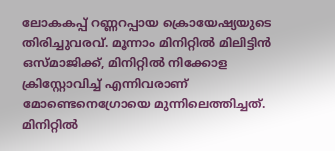ലോകകപ്പ് റണ്ണറപ്പായ ക്രൊയേഷ്യയുടെ തിരിച്ചുവരവ്. മൂന്നാം മിനിറ്റില്‍ മിലിട്ടിന്‍ ഒസ്മാജിക്ക്, മിനിറ്റില്‍ നിക്കോള ക്രിസ്റ്റോവിച്ച് എന്നിവരാണ് മോണ്ടെനെഗ്രോയെ മുന്നിലെത്തിച്ചത്. മിനിറ്റില്‍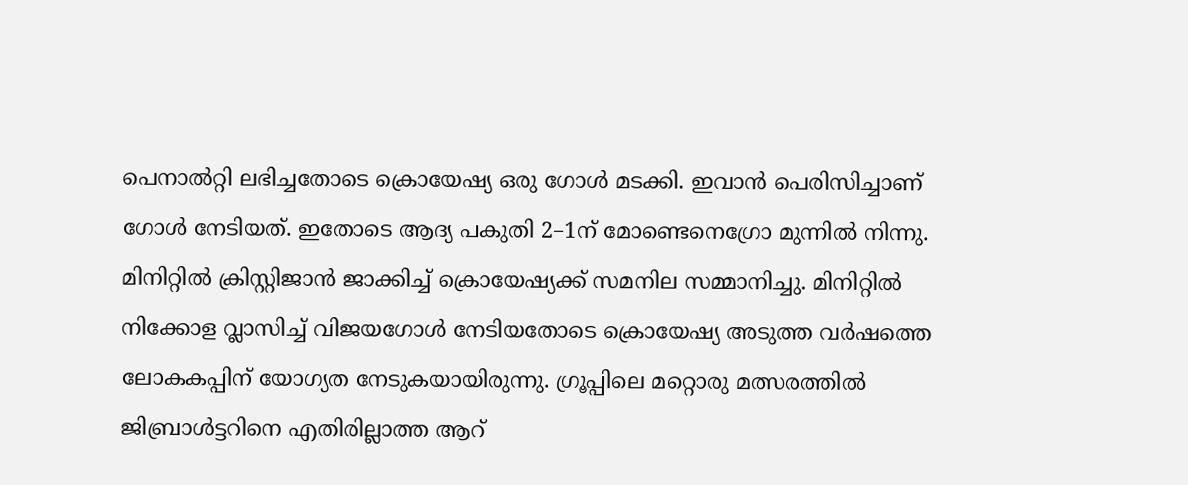പെനാല്‍റ്റി ലഭിച്ചതോടെ ക്രൊയേഷ്യ ഒരു ഗോള്‍ മടക്കി. ഇവാന്‍ പെരിസിച്ചാണ് ഗോള്‍ നേടിയത്. ഇതോടെ ആദ്യ പകുതി 2–1ന് മോണ്ടെനെഗ്രോ മുന്നില്‍ നിന്നു. മിനിറ്റില്‍ ക്രിസ്റ്റിജാന്‍ ജാക്കിച്ച് ക്രൊയേഷ്യക്ക് സമനില സമ്മാനിച്ചു. മിനിറ്റില്‍ നിക്കോള വ്ലാസിച്ച് വിജയഗോള്‍ നേടിയതോടെ ക്രൊയേഷ്യ അടുത്ത വര്‍ഷത്തെ ലോകകപ്പിന് യോഗ്യത നേടുകയായിരുന്നു. ഗ്രൂപ്പിലെ മറ്റൊരു മത്സരത്തില്‍ ജിബ്രാള്‍ട്ടറിനെ എതിരില്ലാത്ത ആറ്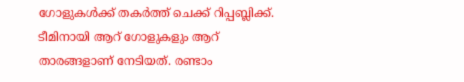ഗോളുകള്‍ക്ക് തകര്‍ത്ത് ചെക്ക് റിപ്പബ്ലിക്ക്. ടീമിനായി ആറ് ഗോളുകളും ആറ് താരങ്ങളാണ് നേടിയത്. രണ്ടാം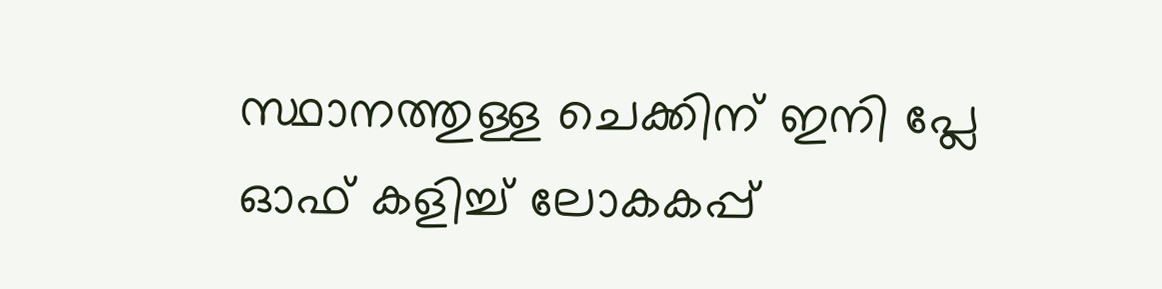സ്ഥാനത്തുള്ള ചെക്കിന് ഇനി പ്ലേ ഓഫ് കളിച്ച് ലോകകപ്പ്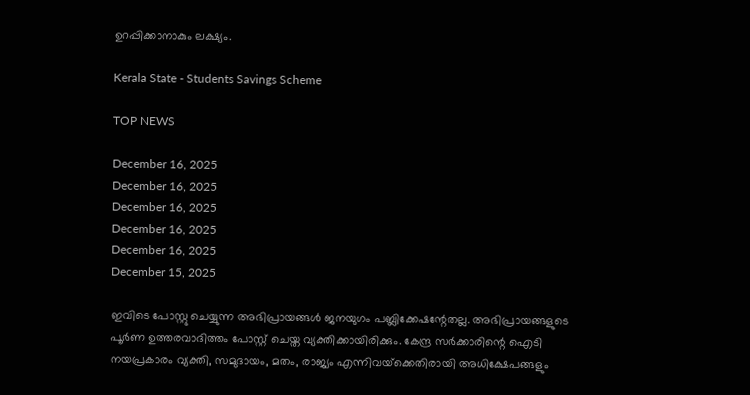ഉറപ്പിക്കാനാകും ലക്ഷ്യം.

Kerala State - Students Savings Scheme

TOP NEWS

December 16, 2025
December 16, 2025
December 16, 2025
December 16, 2025
December 16, 2025
December 15, 2025

ഇവിടെ പോസ്റ്റു ചെയ്യുന്ന അഭിപ്രായങ്ങള്‍ ജനയുഗം പബ്ലിക്കേഷന്റേതല്ല. അഭിപ്രായങ്ങളുടെ പൂര്‍ണ ഉത്തരവാദിത്തം പോസ്റ്റ് ചെയ്ത വ്യക്തിക്കായിരിക്കും. കേന്ദ്ര സര്‍ക്കാരിന്റെ ഐടി നയപ്രകാരം വ്യക്തി, സമുദായം, മതം, രാജ്യം എന്നിവയ്‌ക്കെതിരായി അധിക്ഷേപങ്ങളും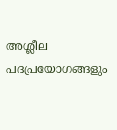അശ്ലീല പദപ്രയോഗങ്ങളും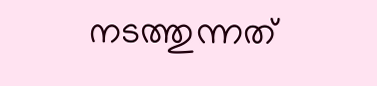നടത്തുന്നത്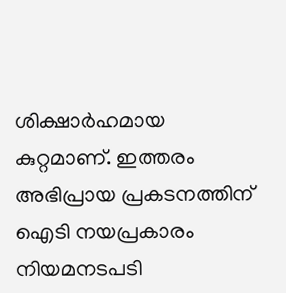ശിക്ഷാര്‍ഹമായ കുറ്റമാണ്. ഇത്തരം അഭിപ്രായ പ്രകടനത്തിന് ഐടി നയപ്രകാരം നിയമനടപടി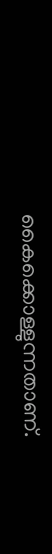കൈക്കൊള്ളുന്നതാണ്.